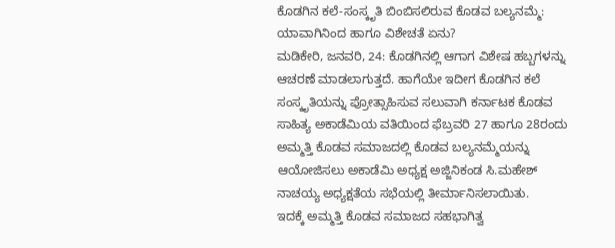ಕೊಡಗಿನ ಕಲೆ-ಸಂಸ್ಕೃತಿ ಬಿಂಬಿಸಲಿರುವ ಕೊಡವ ಬಲ್ಯನಮ್ಮೆ: ಯಾವಾಗಿನಿಂದ ಹಾಗೂ ವಿಶೇಚತೆ ಏನು?
ಮಡಿಕೇರಿ, ಜನವರಿ, 24: ಕೊಡಗಿನಲ್ಲಿ ಆಗಾಗ ವಿಶೇಷ ಹಬ್ಬಗಳನ್ನು ಆಚರಣೆ ಮಾಡಲಾಗುತ್ತದೆ. ಹಾಗೆಯೇ ಇದೀಗ ಕೊಡಗಿನ ಕಲೆ ಸಂಸ್ಕೃತಿಯನ್ನು ಪ್ರೋತ್ಸಾಹಿಸುವ ಸಲುವಾಗಿ ಕರ್ನಾಟಕ ಕೊಡವ ಸಾಹಿತ್ಯ ಅಕಾಡೆಮಿಯ ವತಿಯಿಂದ ಫೆಬ್ರವರಿ 27 ಹಾಗೂ 28ರಂದು ಅಮ್ಮತ್ತಿ ಕೊಡವ ಸಮಾಜದಲ್ಲಿ ಕೊಡವ ಬಲ್ಯನಮ್ಮೆಯನ್ನು ಆಯೋಜಿಸಲು ಅಕಾಡೆಮಿ ಅಧ್ಯಕ್ಷ ಅಜ್ಜಿನಿಕಂಡ ಸಿ.ಮಹೇಶ್ ನಾಚಯ್ಯ ಅಧ್ಯಕ್ಷತೆಯ ಸಭೆಯಲ್ಲಿ ತೀರ್ಮಾನಿಸಲಾಯಿತು.
ಇದಕ್ಕೆ ಅಮ್ಮತ್ತಿ ಕೊಡವ ಸಮಾಜದ ಸಹಭಾಗಿತ್ವ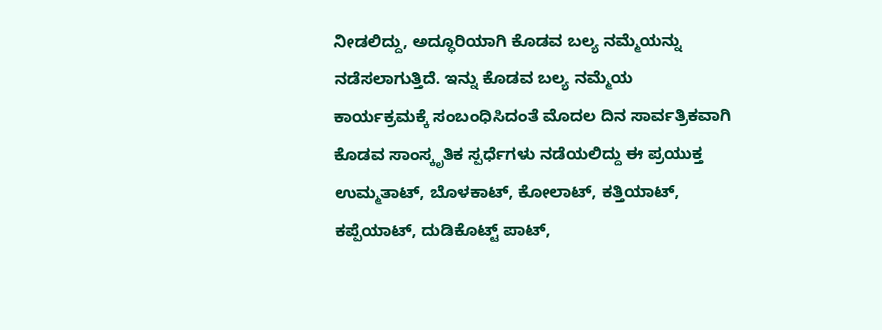ನೀಡಲಿದ್ದು, ಅದ್ಧೂರಿಯಾಗಿ ಕೊಡವ ಬಲ್ಯ ನಮ್ಮೆಯನ್ನು ನಡೆಸಲಾಗುತ್ತಿದೆ. ಇನ್ನು ಕೊಡವ ಬಲ್ಯ ನಮ್ಮೆಯ ಕಾರ್ಯಕ್ರಮಕ್ಕೆ ಸಂಬಂಧಿಸಿದಂತೆ ಮೊದಲ ದಿನ ಸಾರ್ವತ್ರಿಕವಾಗಿ ಕೊಡವ ಸಾಂಸ್ಕೃತಿಕ ಸ್ಪರ್ಧೆಗಳು ನಡೆಯಲಿದ್ದು ಈ ಪ್ರಯುಕ್ತ ಉಮ್ಮತಾಟ್, ಬೊಳಕಾಟ್, ಕೋಲಾಟ್, ಕತ್ತಿಯಾಟ್, ಕಪ್ಪೆಯಾಟ್, ದುಡಿಕೊಟ್ಟ್ ಪಾಟ್,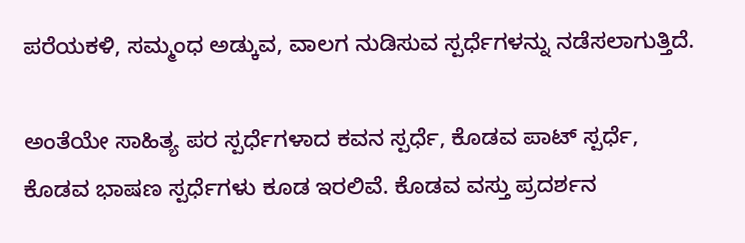ಪರೆಯಕಳಿ, ಸಮ್ಮಂಧ ಅಡ್ಕುವ, ವಾಲಗ ನುಡಿಸುವ ಸ್ಪರ್ಧೆಗಳನ್ನು ನಡೆಸಲಾಗುತ್ತಿದೆ.

ಅಂತೆಯೇ ಸಾಹಿತ್ಯ ಪರ ಸ್ಪರ್ಧೆಗಳಾದ ಕವನ ಸ್ಪರ್ಧೆ, ಕೊಡವ ಪಾಟ್ ಸ್ಪರ್ಧೆ, ಕೊಡವ ಭಾಷಣ ಸ್ಪರ್ಧೆಗಳು ಕೂಡ ಇರಲಿವೆ. ಕೊಡವ ವಸ್ತು ಪ್ರದರ್ಶನ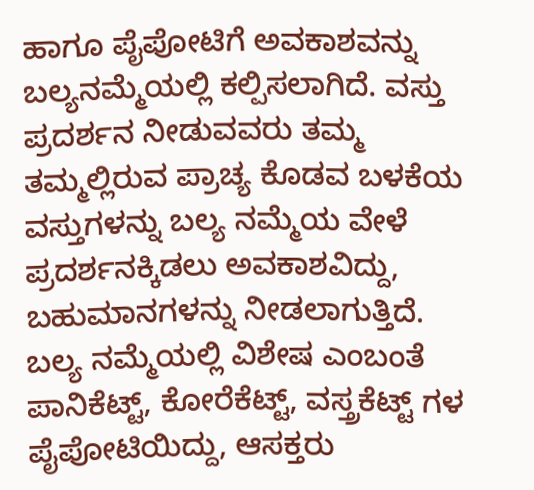ಹಾಗೂ ಪೈಪೋಟಿಗೆ ಅವಕಾಶವನ್ನು ಬಲ್ಯನಮ್ಮೆಯಲ್ಲಿ ಕಲ್ಪಿಸಲಾಗಿದೆ. ವಸ್ತು ಪ್ರದರ್ಶನ ನೀಡುವವರು ತಮ್ಮ ತಮ್ಮಲ್ಲಿರುವ ಪ್ರಾಚ್ಯ ಕೊಡವ ಬಳಕೆಯ ವಸ್ತುಗಳನ್ನು ಬಲ್ಯ ನಮ್ಮೆಯ ವೇಳೆ ಪ್ರದರ್ಶನಕ್ಕಿಡಲು ಅವಕಾಶವಿದ್ದು, ಬಹುಮಾನಗಳನ್ನು ನೀಡಲಾಗುತ್ತಿದೆ.
ಬಲ್ಯ ನಮ್ಮೆಯಲ್ಲಿ ವಿಶೇಷ ಎಂಬಂತೆ ಪಾನಿಕೆಟ್ಟ್, ಕೋರೆಕೆಟ್ಟ್, ವಸ್ತ್ರಕೆಟ್ಟ್ ಗಳ ಪೈಪೋಟಿಯಿದ್ದು, ಆಸಕ್ತರು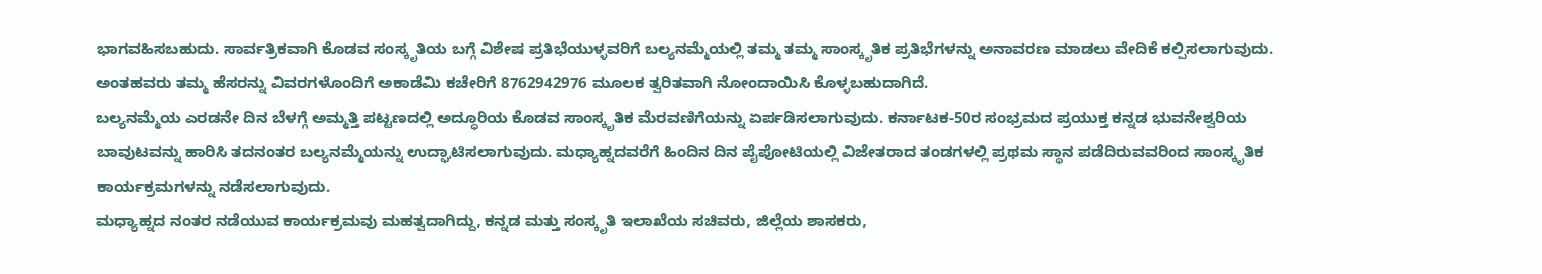ಭಾಗವಹಿಸಬಹುದು. ಸಾರ್ವತ್ರಿಕವಾಗಿ ಕೊಡವ ಸಂಸ್ಕೃತಿಯ ಬಗ್ಗೆ ವಿಶೇಷ ಪ್ರತಿಭೆಯುಳ್ಳವರಿಗೆ ಬಲ್ಯನಮ್ಮೆಯಲ್ಲಿ ತಮ್ಮ ತಮ್ಮ ಸಾಂಸ್ಕೃತಿಕ ಪ್ರತಿಭೆಗಳನ್ನು ಅನಾವರಣ ಮಾಡಲು ವೇದಿಕೆ ಕಲ್ಪಿಸಲಾಗುವುದು. ಅಂತಹವರು ತಮ್ಮ ಹೆಸರನ್ನು ವಿವರಗಳೊಂದಿಗೆ ಅಕಾಡೆಮಿ ಕಚೇರಿಗೆ 8762942976 ಮೂಲಕ ತ್ವರಿತವಾಗಿ ನೋಂದಾಯಿಸಿ ಕೊಳ್ಳಬಹುದಾಗಿದೆ.
ಬಲ್ಯನಮ್ಮೆಯ ಎರಡನೇ ದಿನ ಬೆಳಗ್ಗೆ ಅಮ್ಮತ್ತಿ ಪಟ್ಟಣದಲ್ಲಿ ಅದ್ಧೂರಿಯ ಕೊಡವ ಸಾಂಸ್ಕೃತಿಕ ಮೆರವಣಿಗೆಯನ್ನು ಏರ್ಪಡಿಸಲಾಗುವುದು. ಕರ್ನಾಟಕ-50ರ ಸಂಭ್ರಮದ ಪ್ರಯುಕ್ತ ಕನ್ನಡ ಭುವನೇಶ್ವರಿಯ ಬಾವುಟವನ್ನು ಹಾರಿಸಿ ತದನಂತರ ಬಲ್ಯನಮ್ಮೆಯನ್ನು ಉದ್ಘಾಟಿಸಲಾಗುವುದು. ಮಧ್ಯಾಹ್ನದವರೆಗೆ ಹಿಂದಿನ ದಿನ ಪೈಪೋಟಿಯಲ್ಲಿ ವಿಜೇತರಾದ ತಂಡಗಳಲ್ಲಿ ಪ್ರಥಮ ಸ್ಥಾನ ಪಡೆದಿರುವವರಿಂದ ಸಾಂಸ್ಕೃತಿಕ ಕಾರ್ಯಕ್ರಮಗಳನ್ನು ನಡೆಸಲಾಗುವುದು.
ಮಧ್ಯಾಹ್ನದ ನಂತರ ನಡೆಯುವ ಕಾರ್ಯಕ್ರಮವು ಮಹತ್ವದಾಗಿದ್ದು, ಕನ್ನಡ ಮತ್ತು ಸಂಸ್ಕೃತಿ ಇಲಾಖೆಯ ಸಚಿವರು, ಜಿಲ್ಲೆಯ ಶಾಸಕರು,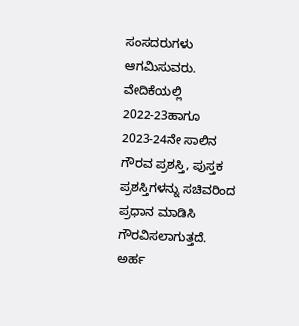ಸಂಸದರುಗಳು ಆಗಮಿಸುವರು. ವೇದಿಕೆಯಲ್ಲಿ 2022-23ಹಾಗೂ 2023-24ನೇ ಸಾಲಿನ ಗೌರವ ಪ್ರಶಸ್ತಿ, ಪುಸ್ತಕ ಪ್ರಶಸ್ತಿಗಳನ್ನು ಸಚಿವರಿಂದ ಪ್ರಧಾನ ಮಾಡಿಸಿ ಗೌರವಿಸಲಾಗುತ್ತದೆ.
ಅರ್ಹ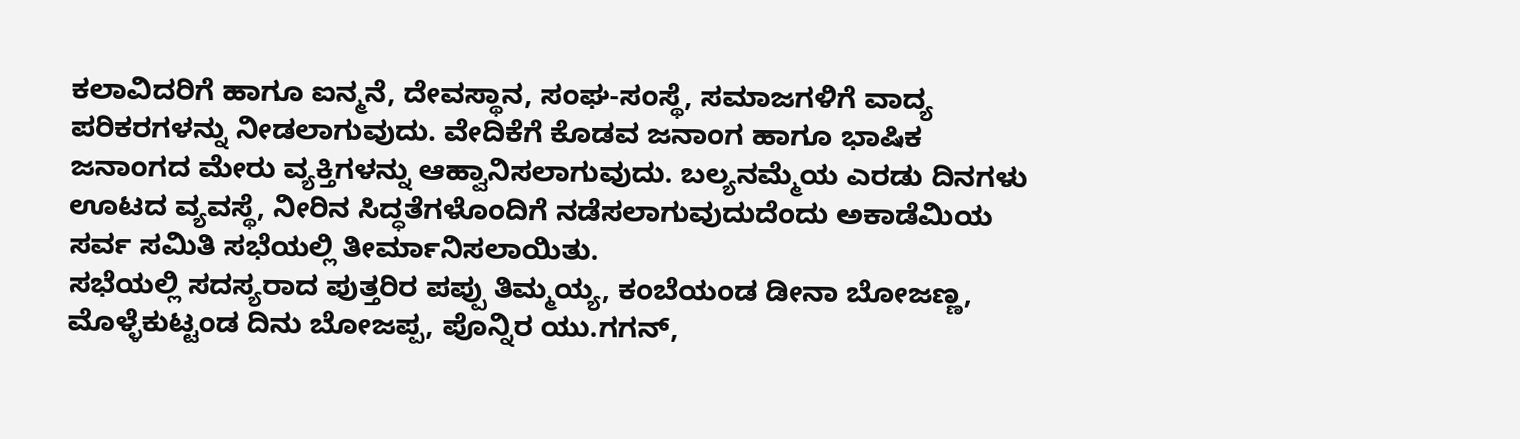ಕಲಾವಿದರಿಗೆ ಹಾಗೂ ಐನ್ಮನೆ, ದೇವಸ್ಥಾನ, ಸಂಘ-ಸಂಸ್ಥೆ, ಸಮಾಜಗಳಿಗೆ ವಾದ್ಯ ಪರಿಕರಗಳನ್ನು ನೀಡಲಾಗುವುದು. ವೇದಿಕೆಗೆ ಕೊಡವ ಜನಾಂಗ ಹಾಗೂ ಭಾಷಿಕ ಜನಾಂಗದ ಮೇರು ವ್ಯಕ್ತಿಗಳನ್ನು ಆಹ್ವಾನಿಸಲಾಗುವುದು. ಬಲ್ಯನಮ್ಮೆಯ ಎರಡು ದಿನಗಳು ಊಟದ ವ್ಯವಸ್ಥೆ, ನೀರಿನ ಸಿದ್ಧತೆಗಳೊಂದಿಗೆ ನಡೆಸಲಾಗುವುದುದೆಂದು ಅಕಾಡೆಮಿಯ ಸರ್ವ ಸಮಿತಿ ಸಭೆಯಲ್ಲಿ ತೀರ್ಮಾನಿಸಲಾಯಿತು.
ಸಭೆಯಲ್ಲಿ ಸದಸ್ಯರಾದ ಪುತ್ತರಿರ ಪಪ್ಪು ತಿಮ್ಮಯ್ಯ, ಕಂಬೆಯಂಡ ಡೀನಾ ಬೋಜಣ್ಣ, ಮೊಳ್ಳೆಕುಟ್ಟಂಡ ದಿನು ಬೋಜಪ್ಪ, ಪೊನ್ನಿರ ಯು.ಗಗನ್,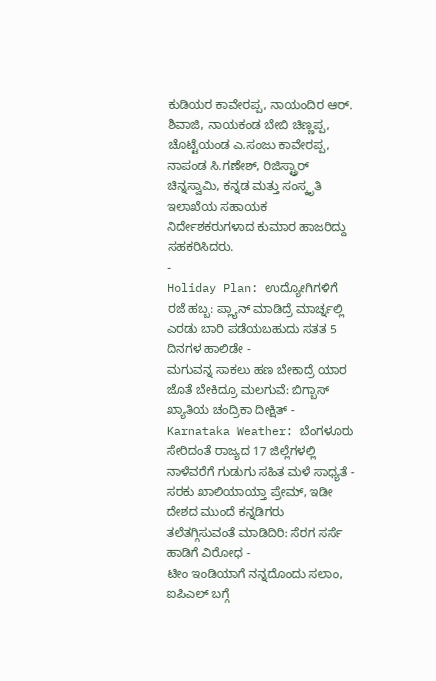ಕುಡಿಯರ ಕಾವೇರಪ್ಪ, ನಾಯಂದಿರ ಆರ್. ಶಿವಾಜಿ, ನಾಯಕಂಡ ಬೇಬಿ ಚಿಣ್ಣಪ್ಪ, ಚೊಟ್ಟೆಯಂಡ ಎ.ಸಂಜು ಕಾವೇರಪ್ಪ, ನಾಪಂಡ ಸಿ.ಗಣೇಶ್, ರಿಜಿಸ್ಟ್ರಾರ್ ಚಿನ್ನಸ್ವಾಮಿ, ಕನ್ನಡ ಮತ್ತು ಸಂಸ್ಕೃತಿ ಇಲಾಖೆಯ ಸಹಾಯಕ ನಿರ್ದೇಶಕರುಗಳಾದ ಕುಮಾರ ಹಾಜರಿದ್ದು ಸಹಕರಿಸಿದರು.
-
Holiday Plan: ಉದ್ಯೋಗಿಗಳಿಗೆ ರಜೆ ಹಬ್ಬ: ಪ್ಲ್ಯಾನ್ ಮಾಡಿದ್ರೆ ಮಾರ್ಚ್ನಲ್ಲಿ ಎರಡು ಬಾರಿ ಪಡೆಯಬಹುದು ಸತತ 5 ದಿನಗಳ ಹಾಲಿಡೇ -
ಮಗುವನ್ನ ಸಾಕಲು ಹಣ ಬೇಕಾದ್ರೆ ಯಾರ ಜೊತೆ ಬೇಕಿದ್ರೂ ಮಲಗುವೆ: ಬಿಗ್ಬಾಸ್ ಖ್ಯಾತಿಯ ಚಂದ್ರಿಕಾ ದೀಕ್ಷಿತ್ -
Karnataka Weather: ಬೆಂಗಳೂರು ಸೇರಿದಂತೆ ರಾಜ್ಯದ 17 ಜಿಲ್ಲೆಗಳಲ್ಲಿ ನಾಳೆವರೆಗೆ ಗುಡುಗು ಸಹಿತ ಮಳೆ ಸಾಧ್ಯತೆ -
ಸರಕು ಖಾಲಿಯಾಯ್ತಾ ಪ್ರೇಮ್, ಇಡೀ ದೇಶದ ಮುಂದೆ ಕನ್ನಡಿಗರು ತಲೆತಗ್ಗಿಸುವಂತೆ ಮಾಡಿದಿರಿ: ಸೆರಗ ಸರ್ಸೆ ಹಾಡಿಗೆ ವಿರೋಧ -
ಟೀಂ ಇಂಡಿಯಾಗೆ ನನ್ನದೊಂದು ಸಲಾಂ, ಐಪಿಎಲ್ ಬಗ್ಗೆ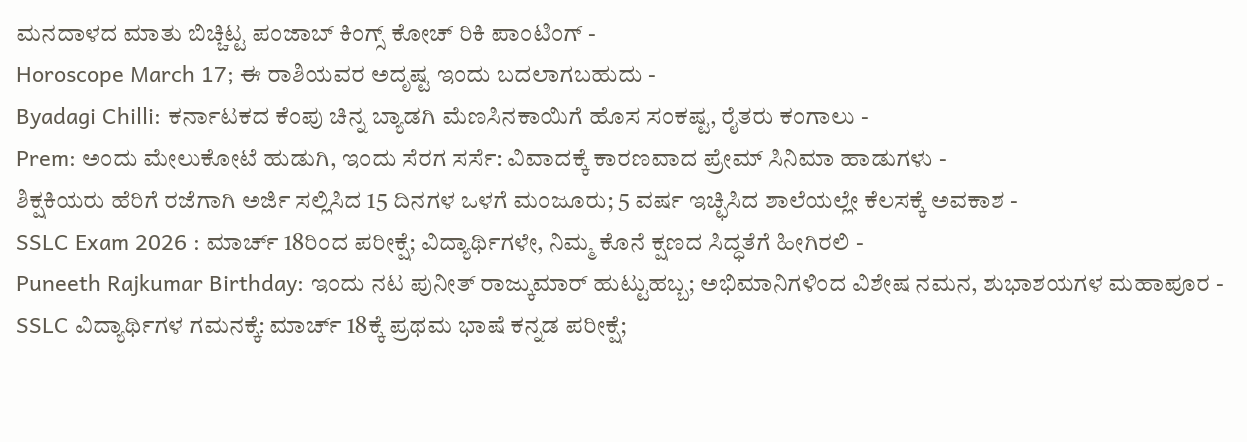ಮನದಾಳದ ಮಾತು ಬಿಚ್ಚಿಟ್ಟ ಪಂಜಾಬ್ ಕಿಂಗ್ಸ್ ಕೋಚ್ ರಿಕಿ ಪಾಂಟಿಂಗ್ -
Horoscope March 17; ಈ ರಾಶಿಯವರ ಅದೃಷ್ಟ ಇಂದು ಬದಲಾಗಬಹುದು -
Byadagi Chilli: ಕರ್ನಾಟಕದ ಕೆಂಪು ಚಿನ್ನ ಬ್ಯಾಡಗಿ ಮೆಣಸಿನಕಾಯಿಗೆ ಹೊಸ ಸಂಕಷ್ಟ, ರೈತರು ಕಂಗಾಲು -
Prem: ಅಂದು ಮೇಲುಕೋಟೆ ಹುಡುಗಿ, ಇಂದು ಸೆರಗ ಸರ್ಸೆ: ವಿವಾದಕ್ಕೆ ಕಾರಣವಾದ ಪ್ರೇಮ್ ಸಿನಿಮಾ ಹಾಡುಗಳು -
ಶಿಕ್ಷಕಿಯರು ಹೆರಿಗೆ ರಜೆಗಾಗಿ ಅರ್ಜಿ ಸಲ್ಲಿಸಿದ 15 ದಿನಗಳ ಒಳಗೆ ಮಂಜೂರು; 5 ವರ್ಷ ಇಚ್ಛಿಸಿದ ಶಾಲೆಯಲ್ಲೇ ಕೆಲಸಕ್ಕೆ ಅವಕಾಶ -
SSLC Exam 2026 : ಮಾರ್ಚ್ 18ರಿಂದ ಪರೀಕ್ಷೆ; ವಿದ್ಯಾರ್ಥಿಗಳೇ, ನಿಮ್ಮ ಕೊನೆ ಕ್ಷಣದ ಸಿದ್ಧತೆಗೆ ಹೀಗಿರಲಿ -
Puneeth Rajkumar Birthday: ಇಂದು ನಟ ಪುನೀತ್ ರಾಜ್ಕುಮಾರ್ ಹುಟ್ಟುಹಬ್ಬ; ಅಭಿಮಾನಿಗಳಿಂದ ವಿಶೇಷ ನಮನ, ಶುಭಾಶಯಗಳ ಮಹಾಪೂರ -
SSLC ವಿದ್ಯಾರ್ಥಿಗಳ ಗಮನಕ್ಕೆ: ಮಾರ್ಚ್ 18ಕ್ಕೆ ಪ್ರಥಮ ಭಾಷೆ ಕನ್ನಡ ಪರೀಕ್ಷೆ;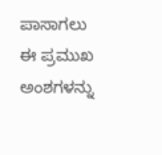ಪಾಸಾಗಲು ಈ ಪ್ರಮುಖ ಅಂಶಗಳನ್ನು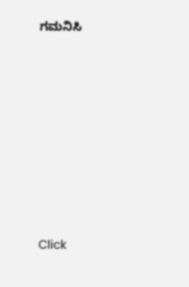ಗಮನಿಸಿ












Click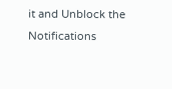it and Unblock the Notifications